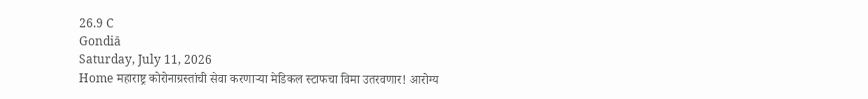26.9 C
Gondiā
Saturday, July 11, 2026
Home महाराष्ट्र कोरोनाग्रस्तांची सेवा करणाऱ्या मेडिकल स्टाफचा विमा उतरवणार! आरोग्य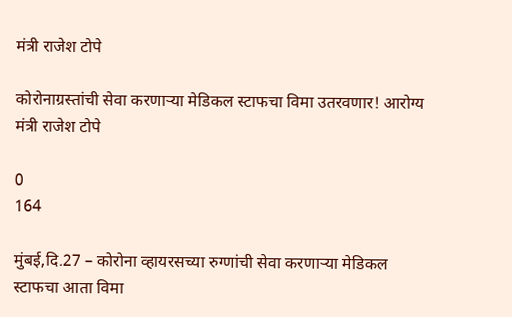मंत्री राजेश टोपे

कोरोनाग्रस्तांची सेवा करणाऱ्या मेडिकल स्टाफचा विमा उतरवणार! आरोग्य मंत्री राजेश टोपे

0
164

मुंबई,दि.27 – कोरोना व्हायरसच्या रुग्णांची सेवा करणाऱ्या मेडिकल स्टाफचा आता विमा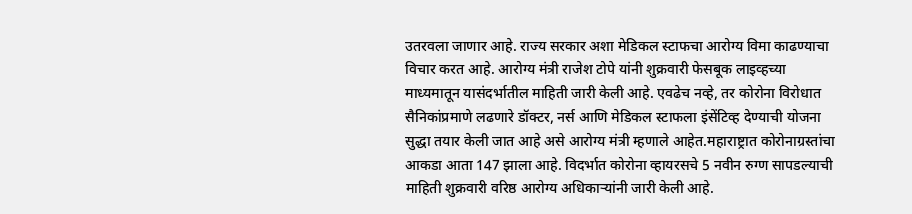उतरवला जाणार आहे. राज्य सरकार अशा मेडिकल स्टाफचा आरोग्य विमा काढण्याचा विचार करत आहे. आरोग्य मंत्री राजेश टोपे यांनी शुक्रवारी फेसबूक लाइव्हच्या माध्यमातून यासंदर्भातील माहिती जारी केली आहे. एवढेच नव्हे, तर कोरोना विरोधात सैनिकांप्रमाणे लढणारे डॉक्टर, नर्स आणि मेडिकल स्टाफला इंसेंटिव्ह देण्याची योजना सुद्धा तयार केली जात आहे असे आरोग्य मंत्री म्हणाले आहेत.महाराष्ट्रात कोरोनाग्रस्तांचा आकडा आता 147 झाला आहे. विदर्भात कोरोना व्हायरसचे 5 नवीन रुग्ण सापडल्याची माहिती शुक्रवारी वरिष्ठ आरोग्य अधिकाऱ्यांनी जारी केली आहे.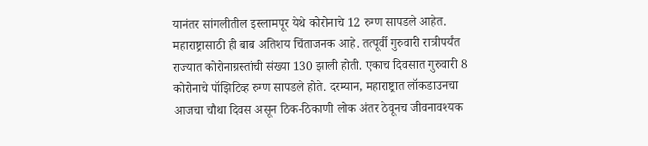यानंतर सांगलीतील इस्लामपूर येथे कोरोनाचे 12 रुग्ण सापडले आहेत. महाराष्ट्रासाठी ही बाब अतिशय चिंताजनक आहे. तत्पूर्वी गुरुवारी रात्रीपर्यंत राज्यात कोरोनाग्रस्तांची संख्या 130 झाली होती. एकाच दिवसात गुरुवारी 8 कोरोनाचे पॉझिटिव्ह रुग्ण सापडले होते. दरम्यान, महाराष्ट्रात लॉकडाउनचा आजचा चौथा दिवस असून ठिक-ठिकाणी लोक अंतर ठेवूनच जीवनावश्यक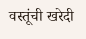वस्तूंची खरेदी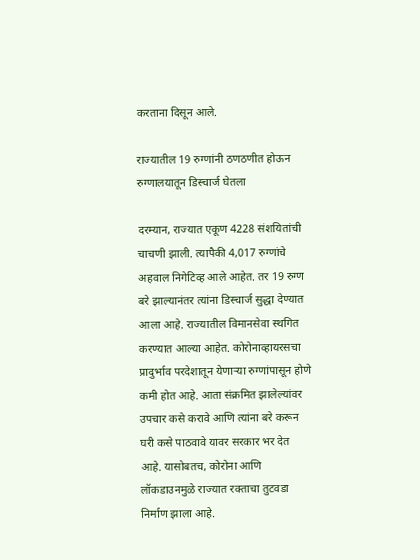करताना दिसून आले.

राज्यातील 19 रुग्णांनी ठणठणीत होऊन रुग्णालयातून डिस्चार्ज घेतला

दरम्यान, राज्यात एकूण 4228 संशयितांची चाचणी झाली. त्यापैकी 4,017 रुग्णांचे अहवाल निगेटिव्ह आले आहेत. तर 19 रुग्ण बरे झाल्यानंतर त्यांना डिस्चार्ज सुद्धा देण्यात आला आहे. राज्यातील विमानसेवा स्थगित करण्यात आल्या आहेत. कोरोनाव्हायरसचा प्रादुर्भाव परदेशातून येणाऱ्या रुग्णांपासून होणे कमी होत आहे. आता संक्रमित झालेल्यांवर उपचार कसे करावे आणि त्यांना बरे करून घरी कसे पाठवावे यावर सरकार भर देत आहे. यासोबतच, कोरोना आणि लॉकडाउनमुळे राज्यात रक्ताचा तुटवडा निर्माण झाला आहे.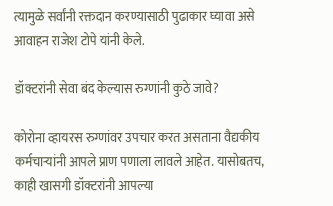त्यामुळे सर्वांनी रक्तदान करण्यासाठी पुढाकार घ्यावा असे आवाहन राजेश टोपे यांनी केले.

डॉक्टरांनी सेवा बंद केल्यास रुग्णांनी कुठे जावे?

कोरोना व्हायरस रुग्णांवर उपचार करत असताना वैद्यकीय कर्मचाऱ्यांनी आपले प्राण पणाला लावले आहेत. यासोबतच, काही खासगी डॉक्टरांनी आपल्या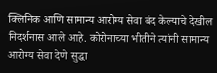क्लिनिक आणि सामान्य आरोग्य सेवा बंद केल्याचे देखील निदर्शनास आले आहे. कोरोनाच्या भीतीने त्यांनी सामान्य आरोग्य सेवा देणे सुद्धा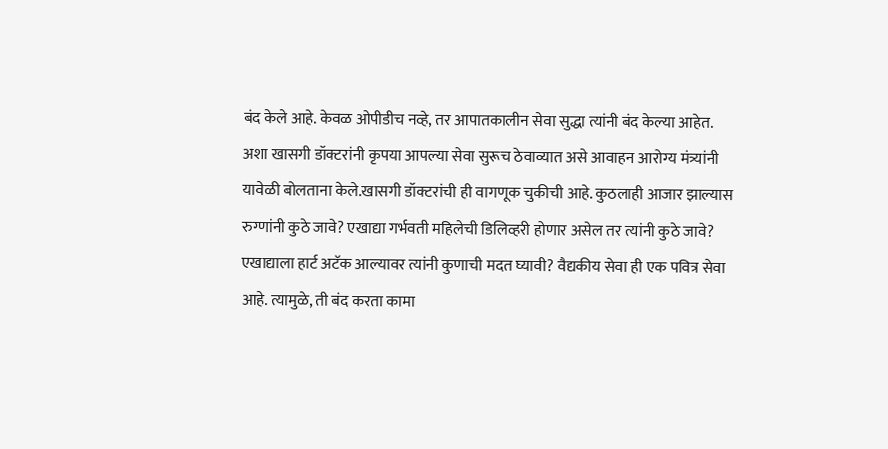बंद केले आहे. केवळ ओपीडीच नव्हे, तर आपातकालीन सेवा सुद्धा त्यांनी बंद केल्या आहेत. अशा खासगी डॉक्टरांनी कृपया आपल्या सेवा सुरूच ठेवाव्यात असे आवाहन आरोग्य मंत्र्यांनी यावेळी बोलताना केले.खासगी डॉक्टरांची ही वागणूक चुकीची आहे. कुठलाही आजार झाल्यास रुग्णांनी कुठे जावे? एखाद्या गर्भवती महिलेची डिलिव्हरी होणार असेल तर त्यांनी कुठे जावे? एखाद्याला हार्ट अटॅक आल्यावर त्यांनी कुणाची मदत घ्यावी? वैद्यकीय सेवा ही एक पवित्र सेवा आहे. त्यामुळे, ती बंद करता कामा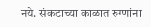नये. संकटाच्या काळात रुग्णांना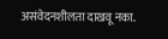असंवेदनशीलता दाखवू नका.